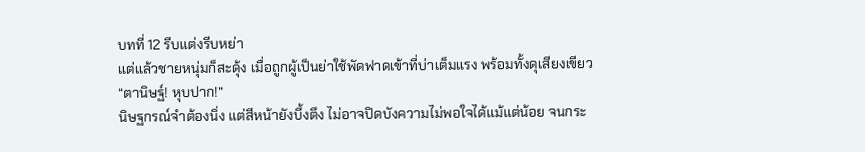บทที่ 12 รีบแต่งรีบหย่า
แต่แล้วชายหนุ่มก็สะดุ้ง เมื่อถูกผู้เป็นย่าใช้พัดฟาดเข้าที่บ่าเต็มแรง พร้อมทั้งดุเสียงเขียว
“ตานิษฐ์! หุบปาก!”
นิษฐกรณ์จำต้องนิ่ง แต่สีหน้ายังบึ้งตึง ไม่อาจปิดบังความไม่พอใจได้แม้แต่น้อย จนกระ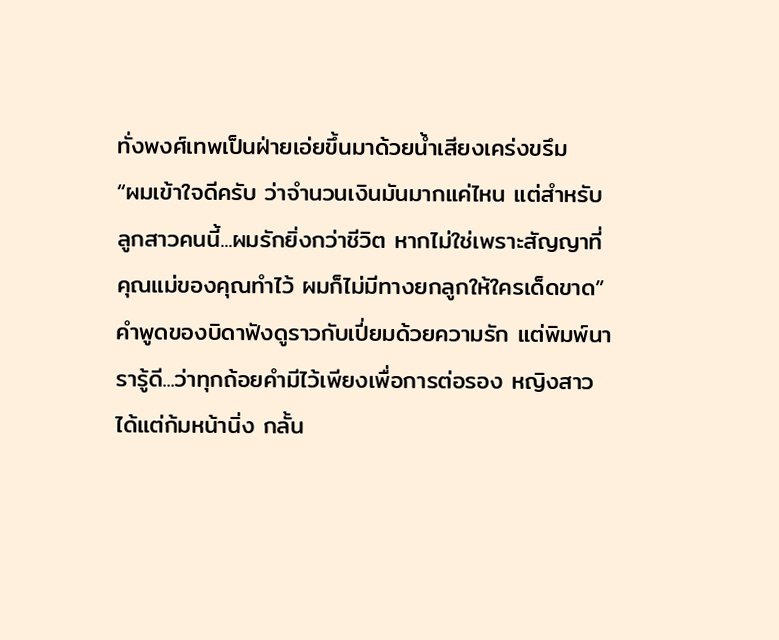ทั่งพงศ์เทพเป็นฝ่ายเอ่ยขึ้นมาด้วยน้ำเสียงเคร่งขรึม
“ผมเข้าใจดีครับ ว่าจำนวนเงินมันมากแค่ไหน แต่สำหรับลูกสาวคนนี้...ผมรักยิ่งกว่าชีวิต หากไม่ใช่เพราะสัญญาที่คุณแม่ของคุณทำไว้ ผมก็ไม่มีทางยกลูกให้ใครเด็ดขาด”
คำพูดของบิดาฟังดูราวกับเปี่ยมด้วยความรัก แต่พิมพ์นารารู้ดี...ว่าทุกถ้อยคำมีไว้เพียงเพื่อการต่อรอง หญิงสาวได้แต่ก้มหน้านิ่ง กลั้น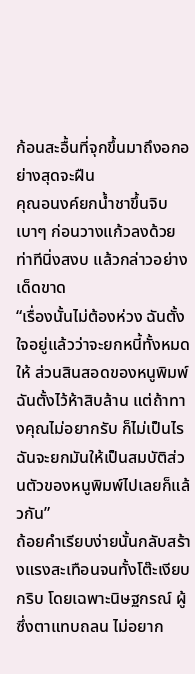ก้อนสะอื้นที่จุกขึ้นมาถึงอกอย่างสุดจะฝืน
คุณอนงค์ยกน้ำชาขึ้นจิบเบาๆ ก่อนวางแก้วลงด้วยท่าทีนิ่งสงบ แล้วกล่าวอย่างเด็ดขาด
“เรื่องนั้นไม่ต้องห่วง ฉันตั้งใจอยู่แล้วว่าจะยกหนี้ทั้งหมดให้ ส่วนสินสอดของหนูพิมพ์ ฉันตั้งไว้ห้าสิบล้าน แต่ถ้าทางคุณไม่อยากรับ ก็ไม่เป็นไร ฉันจะยกมันให้เป็นสมบัติส่วนตัวของหนูพิมพ์ไปเลยก็แล้วกัน”
ถ้อยคำเรียบง่ายนั้นกลับสร้างแรงสะเทือนจนทั้งโต๊ะเงียบกริบ โดยเฉพาะนิษฐกรณ์ ผู้ซึ่งตาแทบถลน ไม่อยาก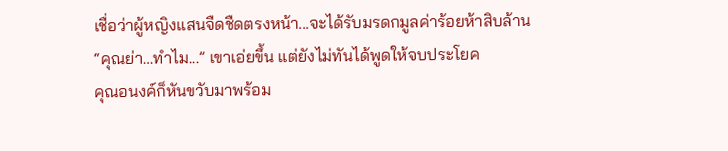เชื่อว่าผู้หญิงแสนจืดชืดตรงหน้า...จะได้รับมรดกมูลค่าร้อยห้าสิบล้าน
“คุณย่า…ทำไม...” เขาเอ่ยขึ้น แต่ยังไม่ทันได้พูดให้จบประโยค
คุณอนงค์ก็หันขวับมาพร้อม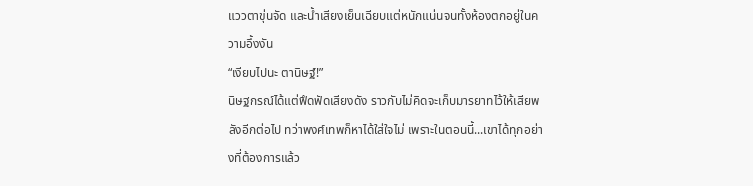แววตาขุ่นจัด และน้ำเสียงเย็นเฉียบแต่หนักแน่นจนทั้งห้องตกอยู่ในความอึ้งงัน
“เงียบไปนะ ตานิษฐ์!”
นิษฐกรณ์ได้แต่ฟึดฟัดเสียงดัง ราวกับไม่คิดจะเก็บมารยาทไว้ให้เสียพลังอีกต่อไป ทว่าพงศ์เทพก็หาได้ใส่ใจไม่ เพราะในตอนนี้...เขาได้ทุกอย่างที่ต้องการแล้ว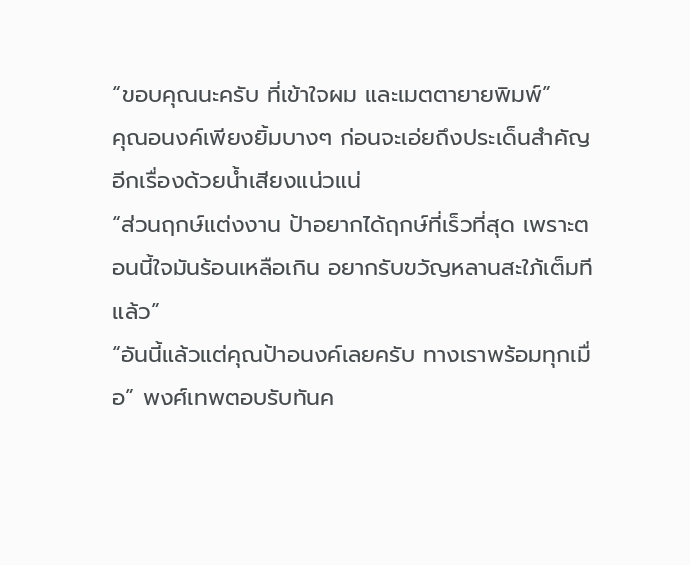“ขอบคุณนะครับ ที่เข้าใจผม และเมตตายายพิมพ์”
คุณอนงค์เพียงยิ้มบางๆ ก่อนจะเอ่ยถึงประเด็นสำคัญอีกเรื่องด้วยน้ำเสียงแน่วแน่
“ส่วนฤกษ์แต่งงาน ป้าอยากได้ฤกษ์ที่เร็วที่สุด เพราะตอนนี้ใจมันร้อนเหลือเกิน อยากรับขวัญหลานสะใภ้เต็มทีแล้ว”
“อันนี้แล้วแต่คุณป้าอนงค์เลยครับ ทางเราพร้อมทุกเมื่อ” พงศ์เทพตอบรับทันค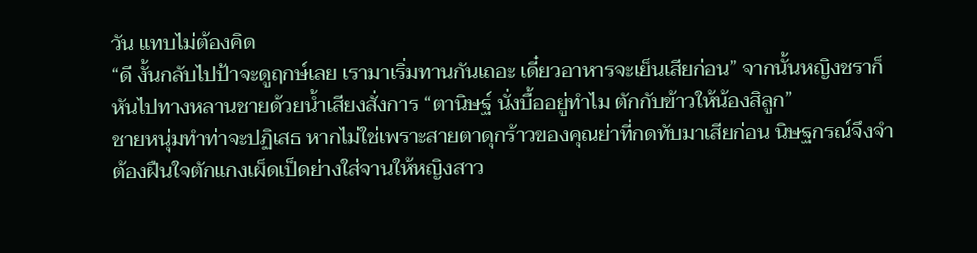วัน แทบไม่ต้องคิด
“ดี งั้นกลับไปป้าจะดูฤกษ์เลย เรามาเริ่มทานกันเถอะ เดี๋ยวอาหารจะเย็นเสียก่อน” จากนั้นหญิงชราก็หันไปทางหลานชายด้วยน้ำเสียงสั่งการ “ตานิษฐ์ นั่งบื้ออยู่ทำไม ตักกับข้าวให้น้องสิลูก”
ชายหนุ่มทำท่าจะปฏิเสธ หากไม่ใช่เพราะสายตาดุกร้าวของคุณย่าที่กดทับมาเสียก่อน นิษฐกรณ์จึงจำต้องฝืนใจตักแกงเผ็ดเป็ดย่างใส่จานให้หญิงสาว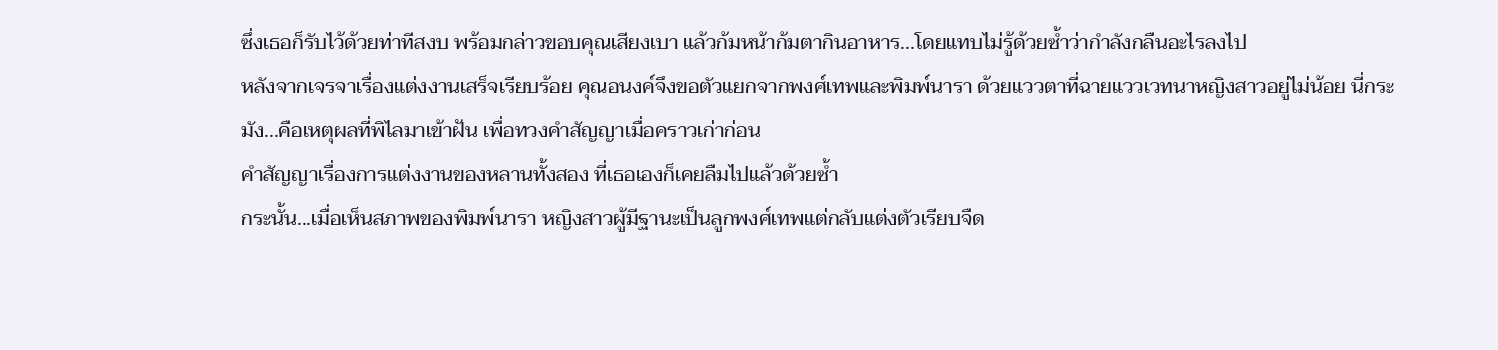ซึ่งเธอก็รับไว้ด้วยท่าทีสงบ พร้อมกล่าวขอบคุณเสียงเบา แล้วก้มหน้าก้มตากินอาหาร...โดยแทบไม่รู้ด้วยซ้ำว่ากำลังกลืนอะไรลงไป
หลังจากเจรจาเรื่องแต่งงานเสร็จเรียบร้อย คุณอนงค์จึงขอตัวแยกจากพงศ์เทพและพิมพ์นารา ด้วยแววตาที่ฉายแววเวทนาหญิงสาวอยู่ไม่น้อย นี่กระมัง...คือเหตุผลที่พิไลมาเข้าฝัน เพื่อทวงคำสัญญาเมื่อคราวเก่าก่อน
คำสัญญาเรื่องการแต่งงานของหลานทั้งสอง ที่เธอเองก็เคยลืมไปแล้วด้วยซ้ำ
กระนั้น...เมื่อเห็นสภาพของพิมพ์นารา หญิงสาวผู้มีฐานะเป็นลูกพงศ์เทพแต่กลับแต่งตัวเรียบจืด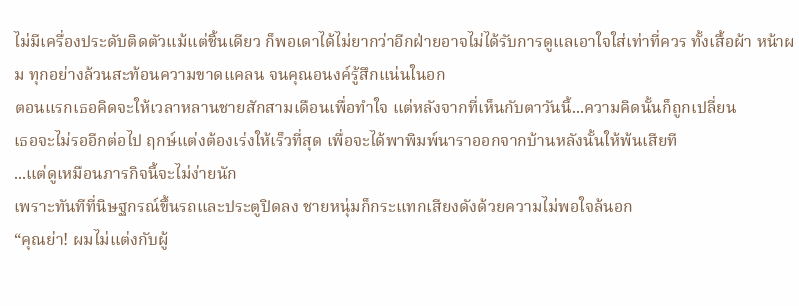ไม่มีเครื่องประดับติดตัวแม้แต่ชิ้นเดียว ก็พอเดาได้ไม่ยากว่าอีกฝ่ายอาจไม่ได้รับการดูแลเอาใจใส่เท่าที่ควร ทั้งเสื้อผ้า หน้าผม ทุกอย่างล้วนสะท้อนความขาดแคลน จนคุณอนงค์รู้สึกแน่นในอก
ตอนแรกเธอคิดจะให้เวลาหลานชายสักสามเดือนเพื่อทำใจ แต่หลังจากที่เห็นกับตาวันนี้...ความคิดนั้นก็ถูกเปลี่ยน
เธอจะไม่รออีกต่อไป ฤกษ์แต่งต้องเร่งให้เร็วที่สุด เพื่อจะได้พาพิมพ์นาราออกจากบ้านหลังนั้นให้พ้นเสียที
...แต่ดูเหมือนภารกิจนี้จะไม่ง่ายนัก
เพราะทันทีที่นิษฐกรณ์ขึ้นรถและประตูปิดลง ชายหนุ่มก็กระแทกเสียงดังด้วยความไม่พอใจล้นอก
“คุณย่า! ผมไม่แต่งกับผู้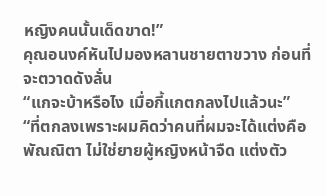หญิงคนนั้นเด็ดขาด!”
คุณอนงค์หันไปมองหลานชายตาขวาง ก่อนที่จะตวาดดังลั่น
“แกจะบ้าหรือไง เมื่อกี้แกตกลงไปแล้วนะ”
“ที่ตกลงเพราะผมคิดว่าคนที่ผมจะได้แต่งคือพัณณิตา ไม่ใช่ยายผู้หญิงหน้าจืด แต่งตัว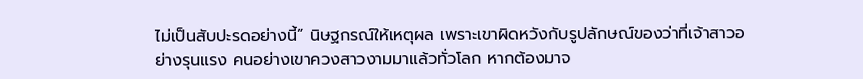ไม่เป็นสับปะรดอย่างนี้” นิษฐกรณ์ให้เหตุผล เพราะเขาผิดหวังกับรูปลักษณ์ของว่าที่เจ้าสาวอย่างรุนแรง คนอย่างเขาควงสาวงามมาแล้วทั่วโลก หากต้องมาจ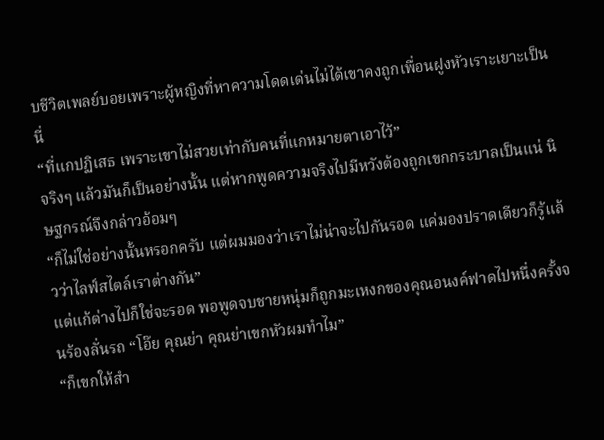บชีวิตเพลย์บอยเพราะผู้หญิงที่หาความโดดเด่นไม่ได้เขาคงถูกเพื่อนฝูงหัวเราะเยาะเป็นนี่
“ที่แกปฏิเสธ เพราะเขาไม่สวยเท่ากับคนที่แกหมายตาเอาไว้”
จริงๆ แล้วมันก็เป็นอย่างนั้น แต่หากพูดความจริงไปมีหวังต้องถูกเขกกระบาลเป็นแน่ นิษฐกรณ์จึงกล่าวอ้อมๆ
“ก็ไม่ใช่อย่างนั้นหรอกครับ แต่ผมมองว่าเราไม่น่าจะไปกันรอด แค่มองปราดเดียวก็รู้แล้วว่าไลฟ์สไตล์เราต่างกัน”
แต่แก้ต่างไปก็ใช่จะรอด พอพูดจบชายหนุ่มก็ถูกมะเหงกของคุณอนงค์ฟาดไปหนึ่งครั้งจนร้องลั่นรถ “โอ๊ย คุณย่า คุณย่าเขกหัวผมทำไม”
“ก็เขกให้สำ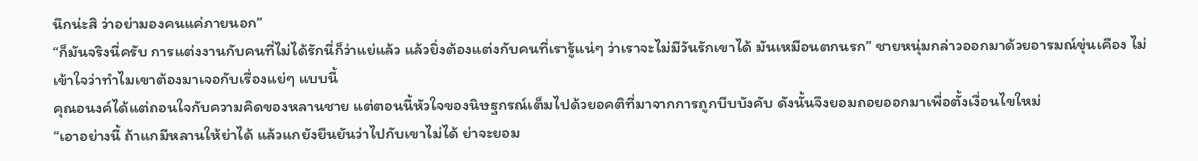นึกน่ะสิ ว่าอย่ามองคนแค่ภายนอก”
“ก็มันจริงนี่ครับ การแต่งงานกับคนที่ไม่ได้รักนี่ก็ว่าแย่แล้ว แล้วยิ่งต้องแต่งกับคนที่เรารู้แน่ๆ ว่าเราจะไม่มีวันรักเขาได้ มันเหมือนตกนรก” ชายหนุ่มกล่าวออกมาด้วยอารมณ์ขุ่นเคือง ไม่เข้าใจว่าทำไมเขาต้องมาเจอกับเรื่องแย่ๆ แบบนี้
คุณอนงค์ได้แต่ถอนใจกับความคิดของหลานชาย แต่ตอนนี้หัวใจของนิษฐกรณ์เต็มไปด้วยอคติที่มาจากการถูกบีบบังคับ ดังนั้นจึงยอมถอยออกมาเพื่อตั้งเงื่อนไขใหม่
“เอาอย่างนี้ ถ้าแกมีหลานให้ย่าได้ แล้วแกยังยืนยันว่าไปกับเขาไม่ได้ ย่าจะยอม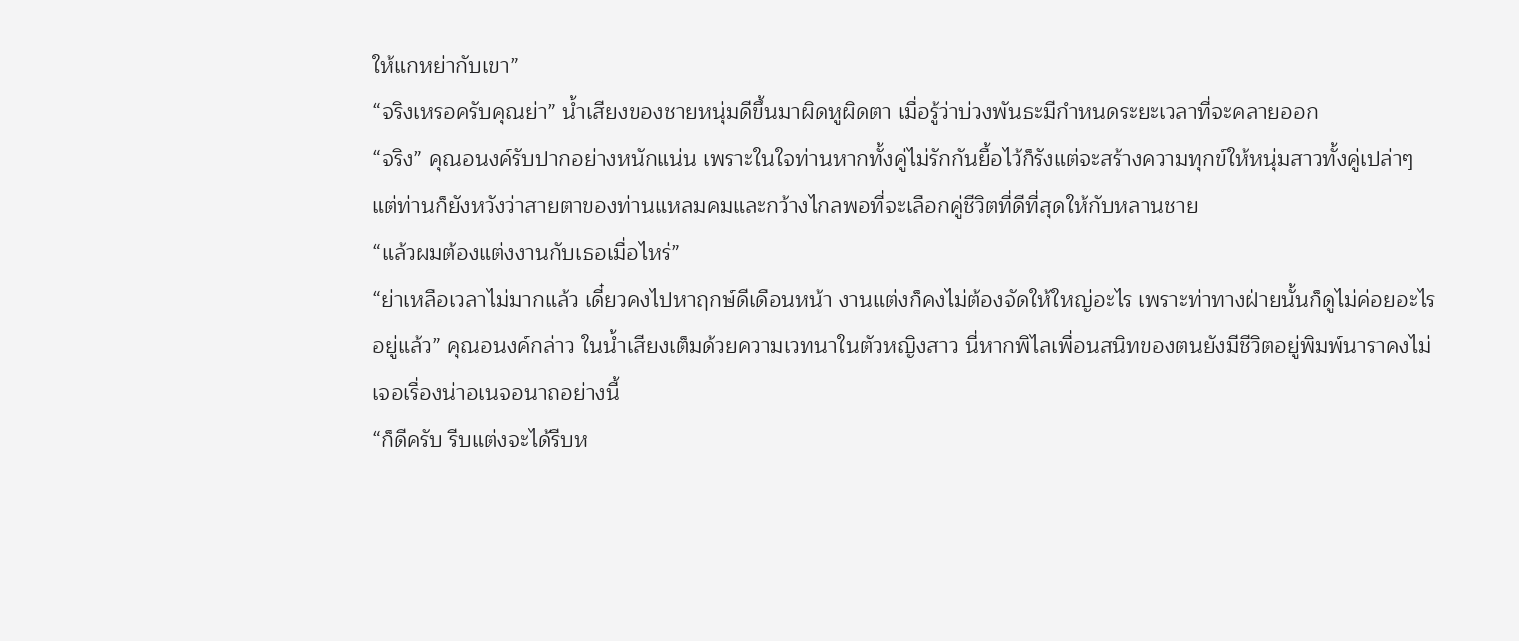ให้แกหย่ากับเขา”
“จริงเหรอครับคุณย่า” น้ำเสียงของชายหนุ่มดีขึ้นมาผิดหูผิดตา เมื่อรู้ว่าบ่วงพันธะมีกำหนดระยะเวลาที่จะคลายออก
“จริง” คุณอนงค์รับปากอย่างหนักแน่น เพราะในใจท่านหากทั้งคู่ไม่รักกันยื้อไว้ก็รังแต่จะสร้างความทุกข์ให้หนุ่มสาวทั้งคู่เปล่าๆ แต่ท่านก็ยังหวังว่าสายตาของท่านแหลมคมและกว้างไกลพอที่จะเลือกคู่ชีวิตที่ดีที่สุดให้กับหลานชาย
“แล้วผมต้องแต่งงานกับเธอเมื่อไหร่”
“ย่าเหลือเวลาไม่มากแล้ว เดี๋ยวคงไปหาฤกษ์ดีเดือนหน้า งานแต่งก็คงไม่ต้องจัดให้ใหญ่อะไร เพราะท่าทางฝ่ายนั้นก็ดูไม่ค่อยอะไรอยู่แล้ว” คุณอนงค์กล่าว ในน้ำเสียงเต็มด้วยความเวทนาในตัวหญิงสาว นี่หากพิไลเพื่อนสนิทของตนยังมีชีวิตอยู่พิมพ์นาราคงไม่เจอเรื่องน่าอเนจอนาถอย่างนี้
“ก็ดีครับ รีบแต่งจะได้รีบห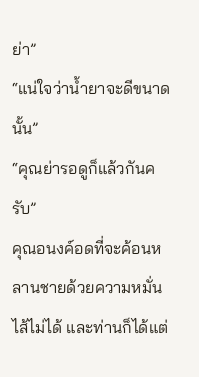ย่า”
“แน่ใจว่าน้ำยาจะดีขนาดนั้น”
“คุณย่ารอดูก็แล้วกันครับ”
คุณอนงค์อดที่จะค้อนหลานชายด้วยความหมั่นไส้ไม่ได้ และท่านก็ได้แต่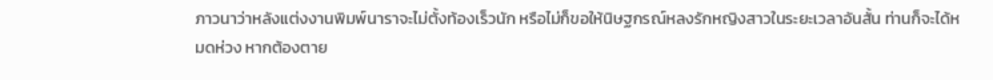ภาวนาว่าหลังแต่งงานพิมพ์นาราจะไม่ตั้งท้องเร็วนัก หรือไม่ก็ขอให้นิษฐกรณ์หลงรักหญิงสาวในระยะเวลาอันสั้น ท่านก็จะได้หมดห่วง หากต้องตาย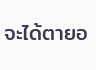จะได้ตายอ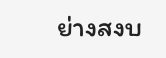ย่างสงบ